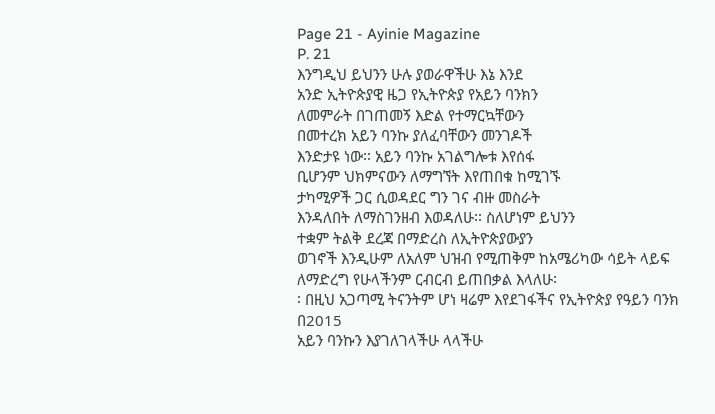Page 21 - Ayinie Magazine
P. 21
እንግዲህ ይህንን ሁሉ ያወራዋችሁ እኔ እንደ
አንድ ኢትዮጵያዊ ዜጋ የኢትዮጵያ የአይን ባንክን
ለመምራት በገጠመኝ እድል የተማርኳቸውን
በመተረክ አይን ባንኩ ያለፈባቸውን መንገዶች
እንድታዩ ነው፡፡ አይን ባንኩ አገልግሎቱ እየሰፋ
ቢሆንም ህክምናውን ለማግኘት እየጠበቁ ከሚገኙ
ታካሚዎች ጋር ሲወዳደር ግን ገና ብዙ መስራት
እንዳለበት ለማስገንዘብ እወዳለሁ፡፡ ስለሆነም ይህንን
ተቋም ትልቅ ደረጃ በማድረስ ለኢትዮጵያውያን
ወገኖች እንዲሁም ለአለም ህዝብ የሚጠቅም ከአሜሪካው ሳይት ላይፍ
ለማድረግ የሁላችንም ርብርብ ይጠበቃል እላለሁ፡
፡ በዚህ አጋጣሚ ትናንትም ሆነ ዛሬም እየደገፋችና የኢትዮጵያ የዓይን ባንክ በ2015
አይን ባንኩን እያገለገላችሁ ላላችሁ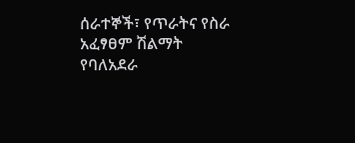ሰራተኞች፣ የጥራትና የስራ አፈፃፀም ሽልማት
የባለአደራ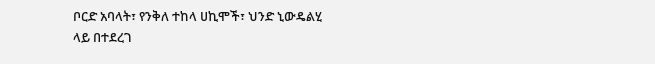ቦርድ አባላት፣ የንቅለ ተከላ ሀኪሞች፣ ህንድ ኒውዴልሂ ላይ በተደረገ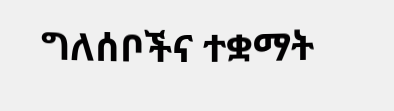ግለሰቦችና ተቋማት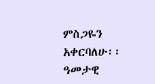ምስጋዬን አቀርባለሁ፡፡ ዓመታዊ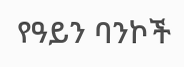የዓይን ባንኮች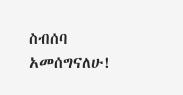ስብሰባ
አመሰግናለሁ!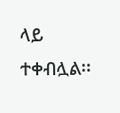ላይ ተቀብሏል፡፡